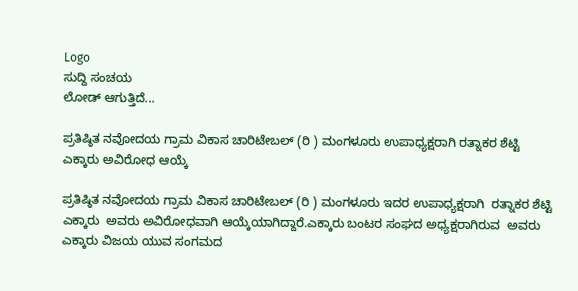Logo
ಸುದ್ದಿ ಸಂಚಯ
ಲೋಡ್ ಆಗುತ್ತಿದೆ...

ಪ್ರತಿಷ್ಠಿತ ನವೋದಯ ಗ್ರಾಮ ವಿಕಾಸ ಚಾರಿಟೇಬಲ್ (ರಿ ) ಮಂಗಳೂರು ಉಪಾಧ್ಯಕ್ಷರಾಗಿ ರತ್ನಾಕರ ಶೆಟ್ಟಿ ಎಕ್ಕಾರು ಅವಿರೋಧ ಆಯ್ಕೆ

ಪ್ರತಿಷ್ಠಿತ ನವೋದಯ ಗ್ರಾಮ ವಿಕಾಸ ಚಾರಿಟೇಬಲ್ (ರಿ ) ಮಂಗಳೂರು ಇದರ ಉಪಾಧ್ಯಕ್ಷರಾಗಿ  ರತ್ನಾಕರ ಶೆಟ್ಟಿ ಎಕ್ಕಾರು  ಅವರು ಅವಿರೋಧವಾಗಿ ಆಯ್ಕೆಯಾಗಿದ್ದಾರೆ.ಎಕ್ಕಾರು ಬಂಟರ ಸಂಘದ ಅಧ್ಯಕ್ಷರಾಗಿರುವ  ಅವರು ಎಕ್ಕಾರು ವಿಜಯ ಯುವ ಸಂಗಮದ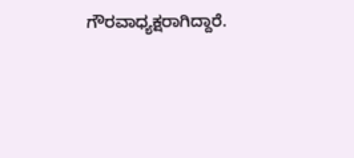ಗೌರವಾಧ್ಯಕ್ಷರಾಗಿದ್ದಾರೆ.